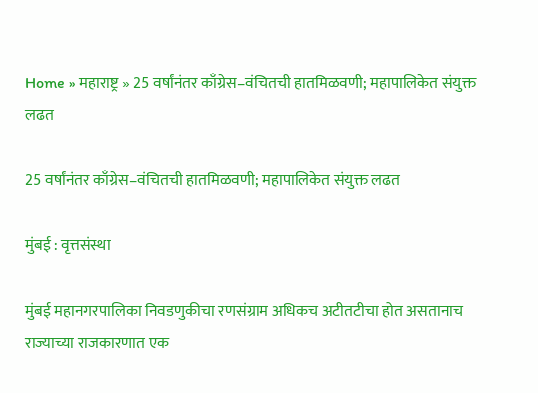Home » महाराष्ट्र » 25 वर्षांनंतर काँग्रेस–वंचितची हातमिळवणी; महापालिकेत संयुक्त लढत

25 वर्षांनंतर काँग्रेस–वंचितची हातमिळवणी; महापालिकेत संयुक्त लढत

मुंबई : वृत्तसंस्था

मुंबई महानगरपालिका निवडणुकीचा रणसंग्राम अधिकच अटीतटीचा होत असतानाच राज्याच्या राजकारणात एक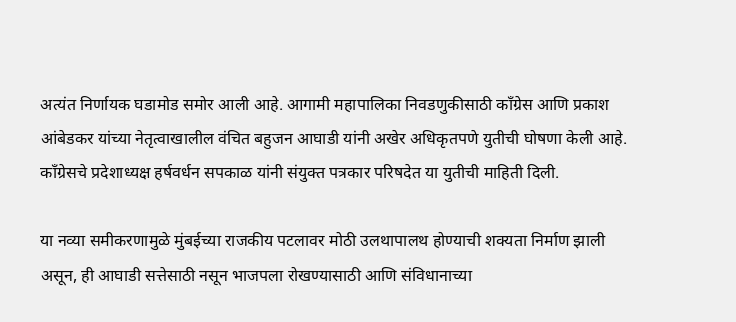अत्यंत निर्णायक घडामोड समोर आली आहे. आगामी महापालिका निवडणुकीसाठी काँग्रेस आणि प्रकाश आंबेडकर यांच्या नेतृत्वाखालील वंचित बहुजन आघाडी यांनी अखेर अधिकृतपणे युतीची घोषणा केली आहे. काँग्रेसचे प्रदेशाध्यक्ष हर्षवर्धन सपकाळ यांनी संयुक्त पत्रकार परिषदेत या युतीची माहिती दिली.

या नव्या समीकरणामुळे मुंबईच्या राजकीय पटलावर मोठी उलथापालथ होण्याची शक्यता निर्माण झाली असून, ही आघाडी सत्तेसाठी नसून भाजपला रोखण्यासाठी आणि संविधानाच्या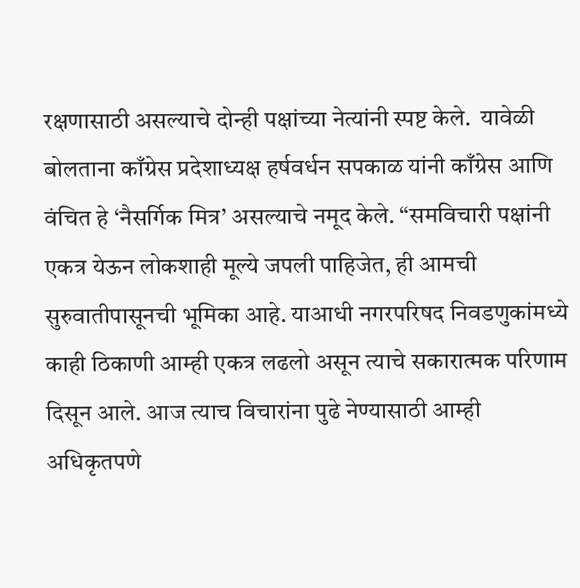रक्षणासाठी असल्याचे दोन्ही पक्षांच्या नेत्यांनी स्पष्ट केले.  यावेळी बोलताना काँग्रेस प्रदेशाध्यक्ष हर्षवर्धन सपकाळ यांनी काँग्रेस आणि वंचित हे ‘नैसर्गिक मित्र’ असल्याचे नमूद केले. “समविचारी पक्षांनी एकत्र येऊन लोकशाही मूल्ये जपली पाहिजेत, ही आमची सुरुवातीपासूनची भूमिका आहे. याआधी नगरपरिषद निवडणुकांमध्ये काही ठिकाणी आम्ही एकत्र लढलो असून त्याचे सकारात्मक परिणाम दिसून आले. आज त्याच विचारांना पुढे नेण्यासाठी आम्ही अधिकृतपणे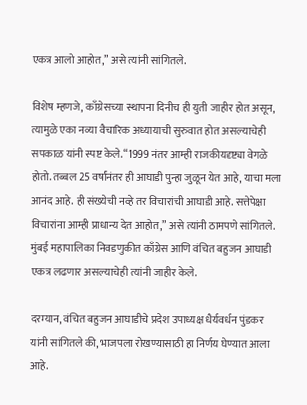एकत्र आलो आहोत,” असे त्यांनी सांगितले.

विशेष म्हणजे, काँग्रेसच्या स्थापना दिनीच ही युती जाहीर होत असून, त्यामुळे एका नव्या वैचारिक अध्यायाची सुरुवात होत असल्याचेही सपकाळ यांनी स्पष्ट केले. “1999 नंतर आम्ही राजकीयदृष्ट्या वेगळे होतो. तब्बल 25 वर्षांनंतर ही आघाडी पुन्हा जुळून येत आहे, याचा मला आनंद आहे. ही संख्येची नव्हे तर विचारांची आघाडी आहे. सत्तेपेक्षा विचारांना आम्ही प्राधान्य देत आहोत,” असे त्यांनी ठामपणे सांगितले. मुंबई महापालिका निवडणुकीत काँग्रेस आणि वंचित बहुजन आघाडी एकत्र लढणार असल्याचेही त्यांनी जाहीर केले.

दरम्यान, वंचित बहुजन आघाडीचे प्रदेश उपाध्यक्ष धैर्यवर्धन पुंडकर यांनी सांगितले की, भाजपला रोखण्यासाठी हा निर्णय घेण्यात आला आहे.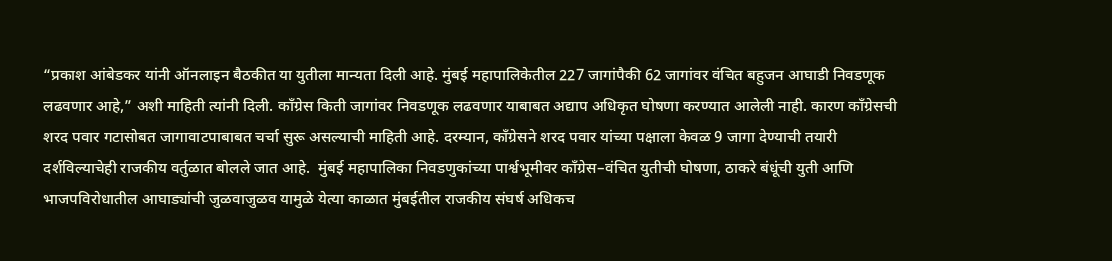“प्रकाश आंबेडकर यांनी ऑनलाइन बैठकीत या युतीला मान्यता दिली आहे. मुंबई महापालिकेतील 227 जागांपैकी 62 जागांवर वंचित बहुजन आघाडी निवडणूक लढवणार आहे,” अशी माहिती त्यांनी दिली. काँग्रेस किती जागांवर निवडणूक लढवणार याबाबत अद्याप अधिकृत घोषणा करण्यात आलेली नाही. कारण काँग्रेसची शरद पवार गटासोबत जागावाटपाबाबत चर्चा सुरू असल्याची माहिती आहे. दरम्यान, काँग्रेसने शरद पवार यांच्या पक्षाला केवळ 9 जागा देण्याची तयारी दर्शविल्याचेही राजकीय वर्तुळात बोलले जात आहे.  मुंबई महापालिका निवडणुकांच्या पार्श्वभूमीवर काँग्रेस–वंचित युतीची घोषणा, ठाकरे बंधूंची युती आणि भाजपविरोधातील आघाड्यांची जुळवाजुळव यामुळे येत्या काळात मुंबईतील राजकीय संघर्ष अधिकच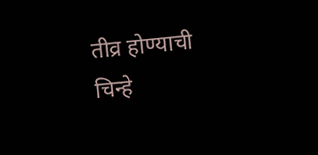तीव्र होण्याची चिन्हे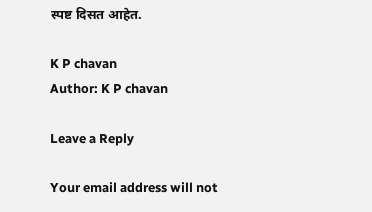स्पष्ट दिसत आहेत.

K P chavan
Author: K P chavan

Leave a Reply

Your email address will not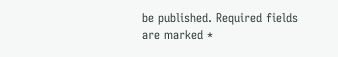be published. Required fields are marked *